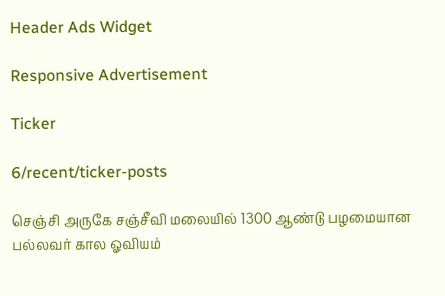Header Ads Widget

Responsive Advertisement

Ticker

6/recent/ticker-posts

செஞ்சி அருகே சஞ்சீவி மலையில் 1300 ஆண்டு பழமையான பல்லவர் கால ஓவியம்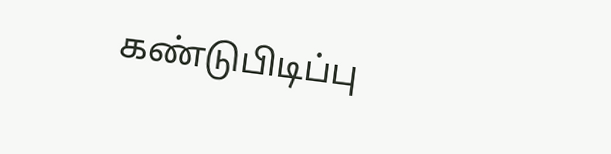கண்டுபிடிப்பு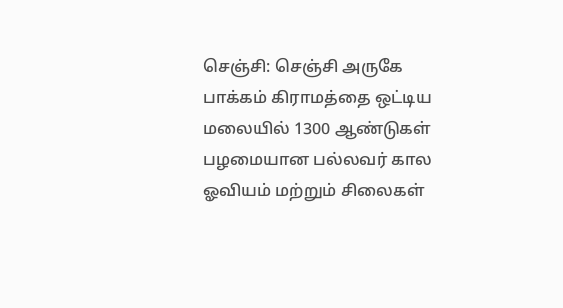செஞ்சி: செஞ்சி அருகே பாக்கம் கிராமத்தை ஒட்டிய மலையில் 1300 ஆண்டுகள் பழமையான பல்லவர் கால ஓவியம் மற்றும் சிலைகள்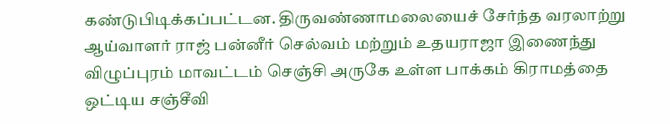கண்டுபிடிக்கப்பட்டன. திருவண்ணாமலையைச் சேர்ந்த வரலாற்று ஆய்வாளர் ராஜ் பன்னீர் செல்வம் மற்றும் உதயராஜா இணைந்து விழுப்புரம் மாவட்டம் செஞ்சி அருகே உள்ள பாக்கம் கிராமத்தை ஒட்டிய சஞ்சீவி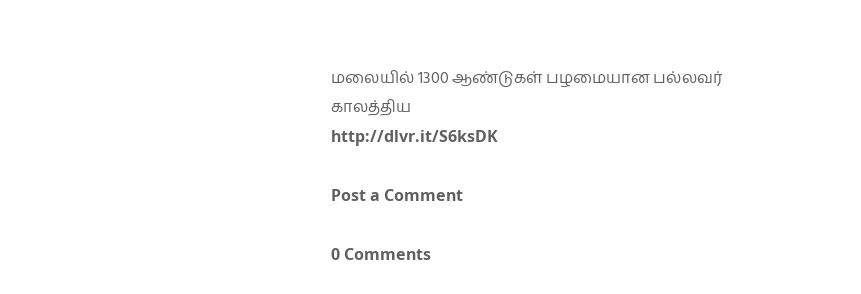மலையில் 1300 ஆண்டுகள் பழமையான பல்லவர் காலத்திய
http://dlvr.it/S6ksDK

Post a Comment

0 Comments